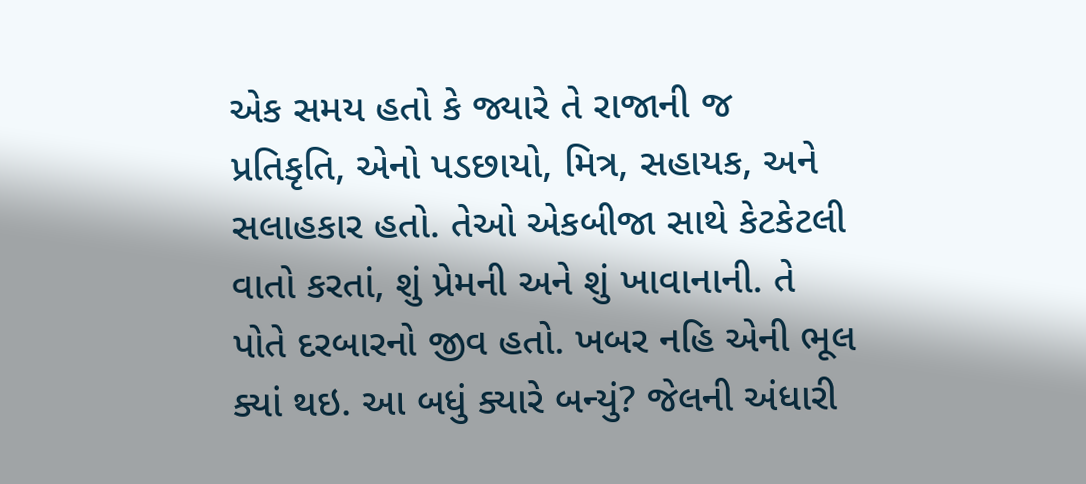એક સમય હતો કે જ્યારે તે રાજાની જ પ્રતિકૃતિ, એનો પડછાયો, મિત્ર, સહાયક, અને સલાહકાર હતો. તેઓ એકબીજા સાથે કેટકેટલી વાતો કરતાં, શું પ્રેમની અને શું ખાવાનાની. તે પોતે દરબારનો જીવ હતો. ખબર નહિ એની ભૂલ ક્યાં થઇ. આ બધું ક્યારે બન્યું? જેલની અંધારી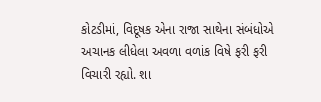કોટડીમાં, વિદૂષક એના રાજા સાથેના સંબંધોએ અચાનક લીધેલા અવળા વળાંક વિષે ફરી ફરી વિચારી રહ્યો. શા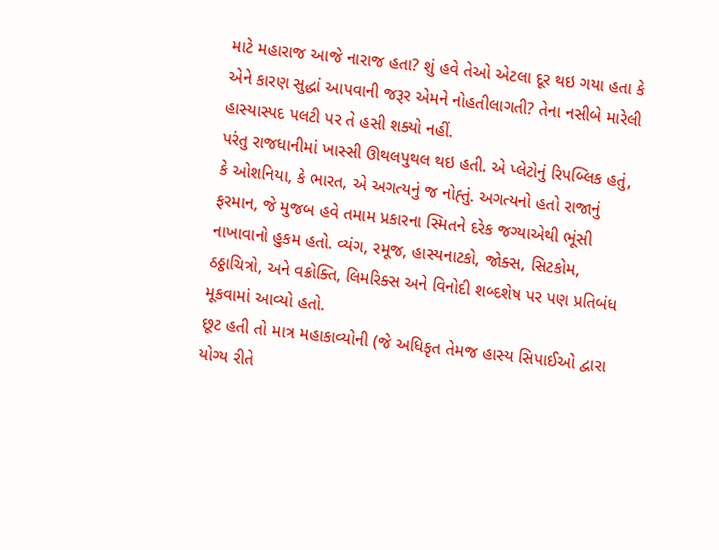માટે મહારાજ આજે નારાજ હતા? શું હવે તેઓ એટલા દૂર થઇ ગયા હતા કે એને કારણ સુદ્ધાં આપવાની જરૂર એમને નોહતીલાગતી? તેના નસીબે મારેલી હાસ્યાસ્પદ પલટી પર તે હસી શક્યો નહીં.
પરંતુ રાજધાનીમાં ખાસ્સી ઊથલપુથલ થઇ હતી. એ પ્લેટોનું રિપબ્લિક હતું, કે ઓશનિયા, કે ભારત, એ અગત્યનું જ નોહ્તું. અગત્યનો હતો રાજાનું ફરમાન, જે મુજબ હવે તમામ પ્રકારના સ્મિતને દરેક જગ્યાએથી ભૂંસી નાખાવાનો હુકમ હતો. વ્યંગ, રમૂજ, હાસ્યનાટકો, જોક્સ, સિટકોમ, ઠઠ્ઠાચિત્રો, અને વક્રોક્તિ, લિમરિક્સ અને વિનોદી શબ્દશેષ પર પણ પ્રતિબંધ મૂકવામાં આવ્યો હતો.
છૂટ હતી તો માત્ર મહાકાવ્યોની (જે અધિકૃત તેમજ હાસ્ય સિપાઈઓ દ્વારા યોગ્ય રીતે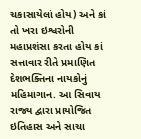ચકાસાયેલાં હોય) અને કાં તો ખરા ઇશ્વરોની મહાપ્રશંસા કરતા હોય કાં સત્તાવાર રીતે પ્રમાણિત દેશભક્તિના નાયકોનું મહિમાગાન. આ સિવાય રાજ્ય દ્વારા પ્રાયોજિત ઇતિહાસ અને સાચા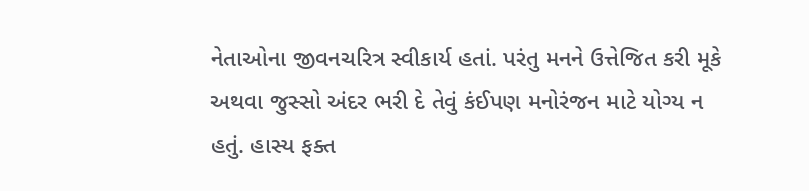નેતાઓના જીવનચરિત્ર સ્વીકાર્ય હતાં. પરંતુ મનને ઉત્તેજિત કરી મૂકે અથવા જુસ્સો અંદર ભરી દે તેવું કંઈપણ મનોરંજન માટે યોગ્ય ન હતું. હાસ્ય ફક્ત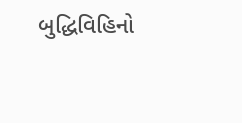બુદ્ધિવિહિનો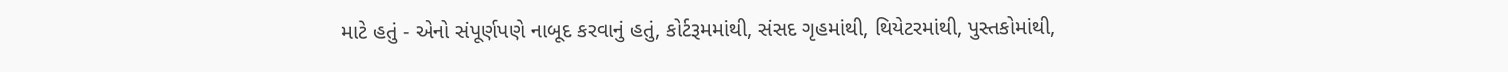માટે હતું - એનો સંપૂર્ણપણે નાબૂદ કરવાનું હતું, કોર્ટરૂમમાંથી, સંસદ ગૃહમાંથી, થિયેટરમાંથી, પુસ્તકોમાંથી,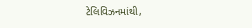ટેલિવિઝનમાંથી,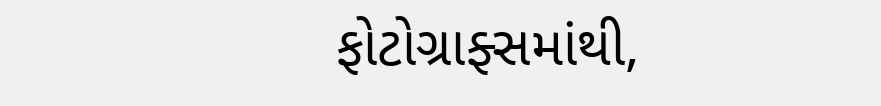ફોટોગ્રાફ્સમાંથી,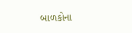બાળકોના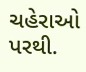ચહેરાઓ પરથી.